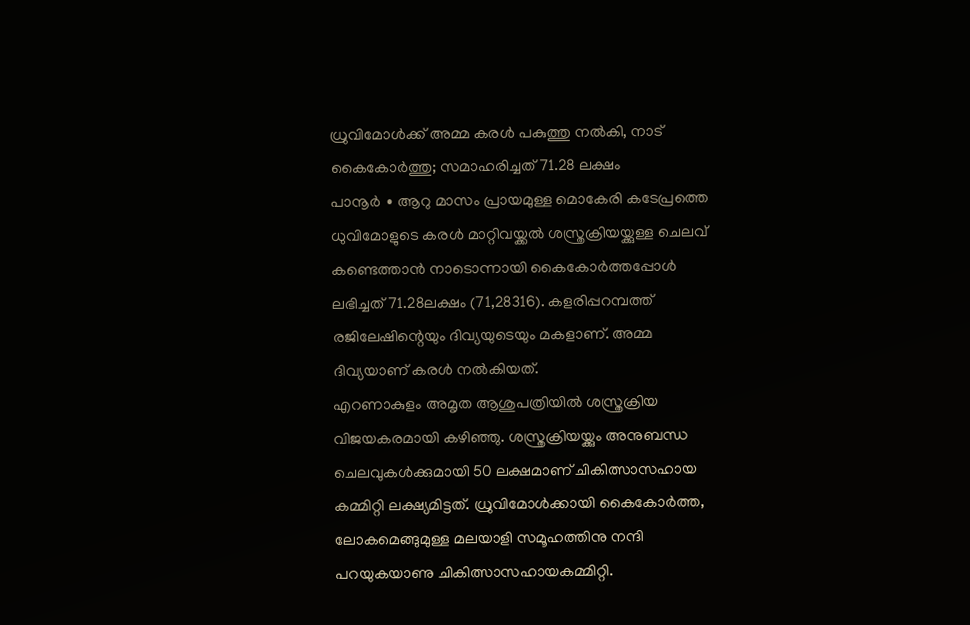ധ്രുവിമോൾക്ക് അമ്മ കരൾ പകുത്തു നൽകി, നാട് കൈകോർത്തു; സമാഹരിച്ചത് 71.28 ലക്ഷം
പാനൂർ ∙ ആറു മാസം പ്രായമുള്ള മൊകേരി കടേപ്രത്തെ ധുവിമോളുടെ കരൾ മാറ്റിവയ്ക്കൽ ശസ്ത്രക്രിയയ്ക്കുള്ള ചെലവ് കണ്ടെത്താൻ നാടൊന്നായി കൈകോർത്തപ്പോൾ ലഭിച്ചത് 71.28ലക്ഷം (71,28316). കളരിപ്പറമ്പത്ത് രജിലേഷിന്റെയും ദിവ്യയുടെയും മകളാണ്. അമ്മ ദിവ്യയാണ് കരൾ നൽകിയത്.
എറണാകുളം അമൃത ആശുപത്രിയിൽ ശസ്ത്രക്രിയ വിജയകരമായി കഴിഞ്ഞു. ശസ്ത്രക്രിയയ്ക്കും അനുബന്ധ ചെലവുകൾക്കുമായി 50 ലക്ഷമാണ് ചികിത്സാസഹായ കമ്മിറ്റി ലക്ഷ്യമിട്ടത്. ധ്രുവിമോൾക്കായി കൈകോർത്ത, ലോകമെങ്ങുമുള്ള മലയാളി സമൂഹത്തിനു നന്ദി പറയുകയാണു ചികിത്സാസഹായകമ്മിറ്റി.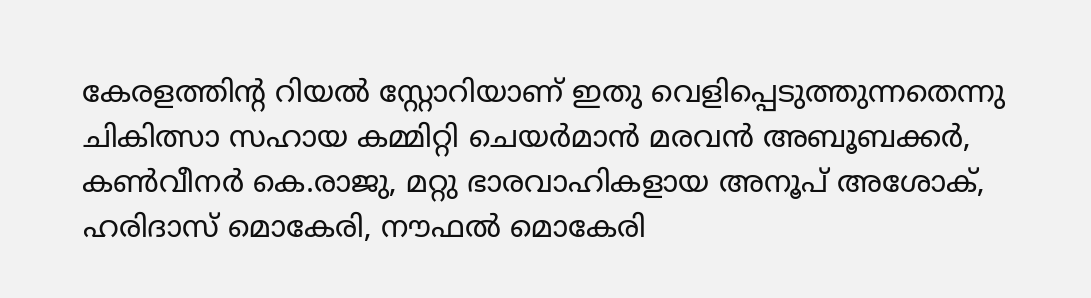കേരളത്തിന്റ റിയൽ സ്റ്റോറിയാണ് ഇതു വെളിപ്പെടുത്തുന്നതെന്നു ചികിത്സാ സഹായ കമ്മിറ്റി ചെയർമാൻ മരവൻ അബൂബക്കർ, കൺവീനർ കെ.രാജു, മറ്റു ഭാരവാഹികളായ അനൂപ് അശോക്, ഹരിദാസ് മൊകേരി, നൗഫൽ മൊകേരി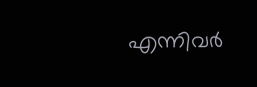എന്നിവർ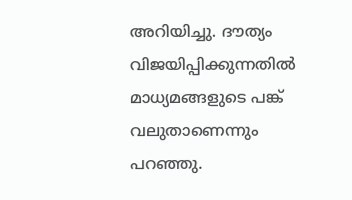അറിയിച്ചു. ദൗത്യം വിജയിപ്പിക്കുന്നതിൽ മാധ്യമങ്ങളുടെ പങ്ക് വലുതാണെന്നും പറഞ്ഞു.